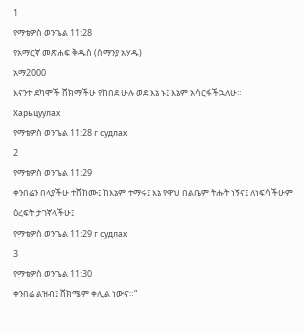1
የማቴዎስ ወንጌል 11:28
የአማርኛ መጽሐፍ ቅዱስ (ሰማንያ አሃዱ)
አማ2000
እናንተ ደካሞች ሸክማችሁ የከበደ ሁሉ ወደ እኔ ኑ፤ እኔም አሳርፋችኋለሁ።
Харьцуулах
የማቴዎስ ወንጌል 11:28 г судлах
2
የማቴዎስ ወንጌል 11:29
ቀንበሬን በላያችሁ ተሸከሙ፤ ከእኔም ተማሩ፤ እኔ የዋህ በልቤም ትሑት ነኝና፤ ለነፍሳችሁም ዕረፍት ታገኛላችሁ፤
የማቴዎስ ወንጌል 11:29 г судлах
3
የማቴዎስ ወንጌል 11:30
ቀንበሬ ልዝብ፤ ሸክሜም ቀሊል ነውና።”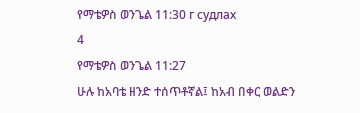የማቴዎስ ወንጌል 11:30 г судлах
4
የማቴዎስ ወንጌል 11:27
ሁሉ ከአባቴ ዘንድ ተሰጥቶኛል፤ ከአብ በቀር ወልድን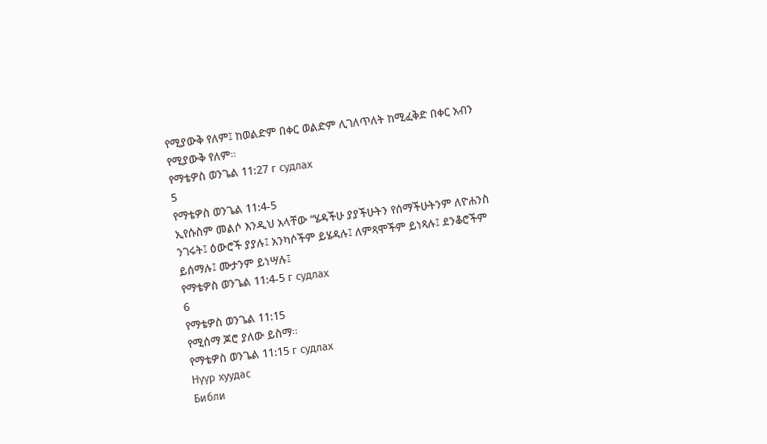የሚያውቅ የለም፤ ከወልድም በቀር ወልድም ሊገለጥለት ከሚፈቅድ በቀር አብን የሚያውቅ የለም።
የማቴዎስ ወንጌል 11:27 г судлах
5
የማቴዎስ ወንጌል 11:4-5
ኢየሱስም መልሶ እንዲህ አላቸው “ሄዳችሁ ያያችሁትን የሰማችሁትንም ለዮሐንስ ንገሩት፤ ዕውሮች ያያሉ፤ አንካሶችም ይሄዳሉ፤ ለምጻሞችም ይነጻሉ፤ ደንቆሮችም ይሰማሉ፤ ሙታንም ይነሣሉ፤
የማቴዎስ ወንጌል 11:4-5 г судлах
6
የማቴዎስ ወንጌል 11:15
የሚሰማ ጆሮ ያለው ይስማ።
የማቴዎስ ወንጌል 11:15 г судлах
Нүүр хуудас
Библи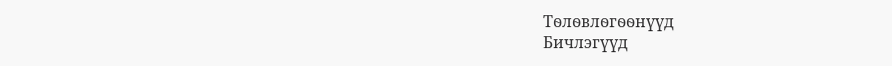Тѳлѳвлѳгѳѳнүүд
Бичлэгүүд